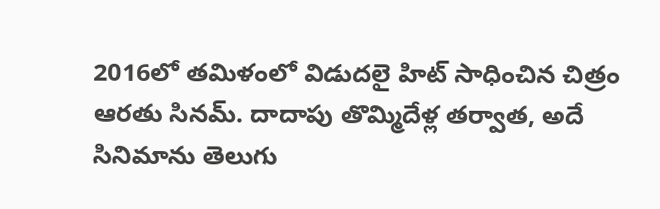2016లో తమిళంలో విడుదలై హిట్ సాధించిన చిత్రం ఆరతు సినమ్. దాదాపు తొమ్మిదేళ్ల తర్వాత, అదే సినిమాను తెలుగు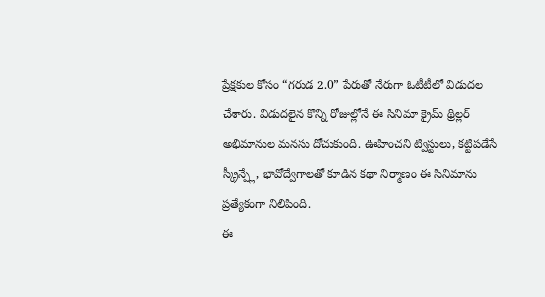ప్రేక్షకుల కోసం “గరుడ 2.0” పేరుతో నేరుగా ఓటీటీలో విడుదల చేశారు. విడుదలైన కొన్ని రోజుల్లోనే ఈ సినిమా క్రైమ్ థ్రిల్లర్ అభిమానుల మనసు దోచుకుంది. ఊహించని ట్విస్టులు, కట్టిపడేసే స్క్రీన్ప్లే, భావోద్వేగాలతో కూడిన కథా నిర్మాణం ఈ సినిమాను ప్రత్యేకంగా నిలిపింది.
ఈ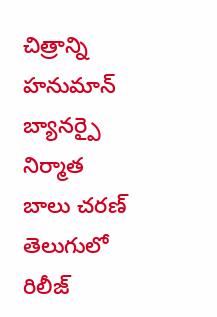చిత్రాన్ని హనుమాన్ బ్యానర్పై నిర్మాత బాలు చరణ్ తెలుగులో రిలీజ్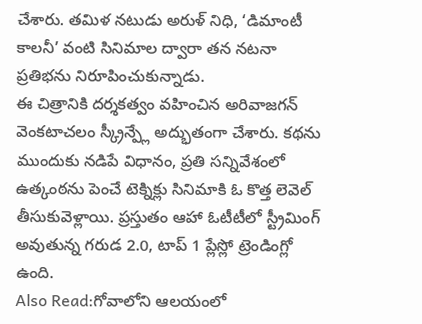చేశారు. తమిళ నటుడు అరుళ్ నిధి, ‘డిమాంటీ కాలనీ’ వంటి సినిమాల ద్వారా తన నటనా ప్రతిభను నిరూపించుకున్నాడు.
ఈ చిత్రానికి దర్శకత్వం వహించిన అరివాజగన్ వెంకటాచలం స్క్రీన్ప్లే అద్భుతంగా చేశారు. కథను ముందుకు నడిపే విధానం, ప్రతి సన్నివేశంలో ఉత్కంఠను పెంచే టెక్నిక్లు సినిమాకి ఓ కొత్త లెవెల్ తీసుకువెళ్లాయి. ప్రస్తుతం ఆహా ఓటీటీలో స్ట్రీమింగ్ అవుతున్న గరుడ 2.0, టాప్ 1 ప్లేస్లో ట్రెండింగ్లో ఉంది.
Also Read:గోవాలోని ఆలయంలో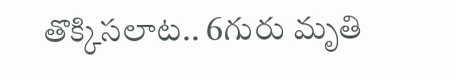తొక్కిసలాట.. 6గురు మృతి